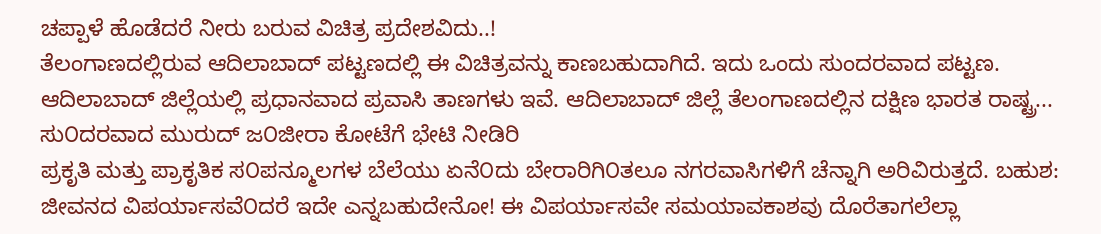ಚಪ್ಪಾಳೆ ಹೊಡೆದರೆ ನೀರು ಬರುವ ವಿಚಿತ್ರ ಪ್ರದೇಶವಿದು..!
ತೆಲಂಗಾಣದಲ್ಲಿರುವ ಆದಿಲಾಬಾದ್ ಪಟ್ಟಣದಲ್ಲಿ ಈ ವಿಚಿತ್ರವನ್ನು ಕಾಣಬಹುದಾಗಿದೆ. ಇದು ಒಂದು ಸುಂದರವಾದ ಪಟ್ಟಣ. ಆದಿಲಾಬಾದ್ ಜಿಲ್ಲೆಯಲ್ಲಿ ಪ್ರಧಾನವಾದ ಪ್ರವಾಸಿ ತಾಣಗಳು ಇವೆ. ಆದಿಲಾಬಾದ್ ಜಿಲ್ಲೆ ತೆಲಂಗಾಣದಲ್ಲಿನ ದಕ್ಷಿಣ ಭಾರತ ರಾಷ್ಟ್ರ...
ಸು೦ದರವಾದ ಮುರುದ್ ಜ೦ಜೀರಾ ಕೋಟೆಗೆ ಭೇಟಿ ನೀಡಿರಿ
ಪ್ರಕೃತಿ ಮತ್ತು ಪ್ರಾಕೃತಿಕ ಸ೦ಪನ್ಮೂಲಗಳ ಬೆಲೆಯು ಏನೆ೦ದು ಬೇರಾರಿಗಿ೦ತಲೂ ನಗರವಾಸಿಗಳಿಗೆ ಚೆನ್ನಾಗಿ ಅರಿವಿರುತ್ತದೆ. ಬಹುಶ: ಜೀವನದ ವಿಪರ್ಯಾಸವೆ೦ದರೆ ಇದೇ ಎನ್ನಬಹುದೇನೋ! ಈ ವಿಪರ್ಯಾಸವೇ ಸಮಯಾವಕಾಶವು ದೊರೆತಾಗಲೆಲ್ಲಾ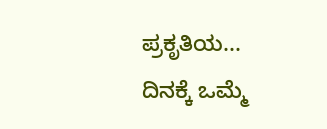ಪ್ರಕೃತಿಯ...
ದಿನಕ್ಕೆ ಒಮ್ಮೆ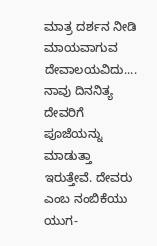ಮಾತ್ರ ದರ್ಶನ ನೀಡಿ ಮಾಯವಾಗುವ ದೇವಾಲಯವಿದು....
ನಾವು ದಿನನಿತ್ಯ ದೇವರಿಗೆ ಪೂಜೆಯನ್ನು ಮಾಡುತ್ತಾ ಇರುತ್ತೇವೆ. ದೇವರು ಎಂಬ ನಂಬಿಕೆಯು ಯುಗ-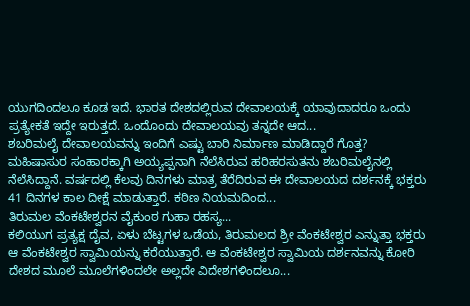ಯುಗದಿಂದಲೂ ಕೂಡ ಇದೆ. ಭಾರತ ದೇಶದಲ್ಲಿರುವ ದೇವಾಲಯಕ್ಕೆ ಯಾವುದಾದರೂ ಒಂದು ಪ್ರತ್ಯೇಕತೆ ಇದ್ದೇ ಇರುತ್ತದೆ. ಒಂದೊಂದು ದೇವಾಲಯವು ತನ್ನದೇ ಆದ...
ಶಬರಿಮಲೈ ದೇವಾಲಯವನ್ನು ಇಂದಿಗೆ ಎಷ್ಟು ಬಾರಿ ನಿರ್ಮಾಣ ಮಾಡಿದ್ದಾರೆ ಗೊತ್ತ?
ಮಹಿಷಾಸುರ ಸಂಹಾರಕ್ಕಾಗಿ ಅಯ್ಯಪ್ಪನಾಗಿ ನೆಲೆಸಿರುವ ಹರಿಹರಸುತನು ಶಬರಿಮಲೈನಲ್ಲಿ ನೆಲೆಸಿದ್ದಾನೆ. ವರ್ಷದಲ್ಲಿ ಕೆಲವು ದಿನಗಳು ಮಾತ್ರ ತೆರೆದಿರುವ ಈ ದೇವಾಲಯದ ದರ್ಶನಕ್ಕೆ ಭಕ್ತರು 41 ದಿನಗಳ ಕಾಲ ದೀಕ್ಷೆ ಮಾಡುತ್ತಾರೆ. ಕಠಿಣ ನಿಯಮದಿಂದ...
ತಿರುಮಲ ವೆಂಕಟೇಶ್ವರನ ವೈಕುಂಠ ಗುಹಾ ರಹಸ್ಯ...
ಕಲಿಯುಗ ಪ್ರತ್ಯಕ್ಷ ದೈವ, ಏಳು ಬೆಟ್ಟಗಳ ಒಡೆಯ, ತಿರುಮಲದ ಶ್ರೀ ವೆಂಕಟೇಶ್ವರ ಎನ್ನುತ್ತಾ ಭಕ್ತರು ಆ ವೆಂಕಟೇಶ್ವರ ಸ್ವಾಮಿಯನ್ನು ಕರೆಯುತ್ತಾರೆ. ಆ ವೆಂಕಟೇಶ್ವರ ಸ್ವಾಮಿಯ ದರ್ಶನವನ್ನು ಕೋರಿ ದೇಶದ ಮೂಲೆ ಮೂಲೆಗಳಿಂದಲೇ ಅಲ್ಲದೇ ವಿದೇಶಗಳಿಂದಲೂ...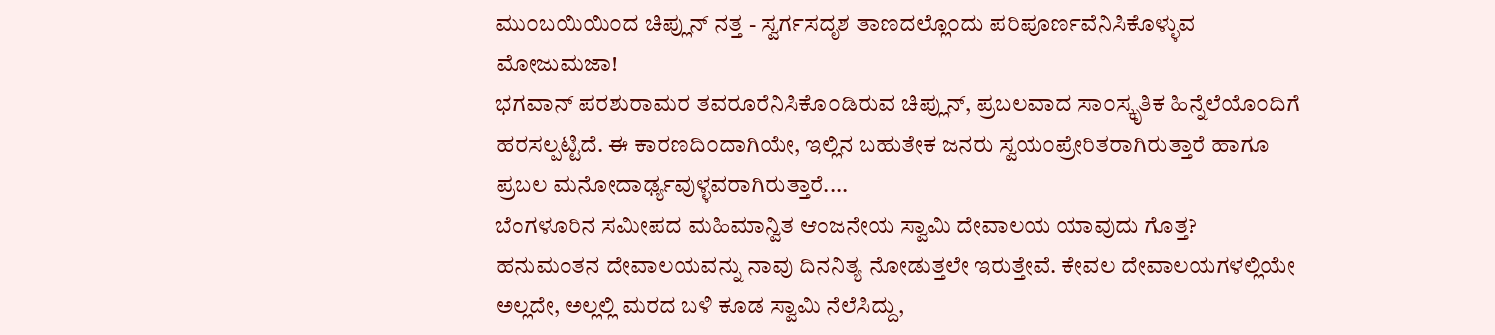ಮು೦ಬಯಿಯಿ೦ದ ಚಿಪ್ಲುನ್ ನತ್ತ - ಸ್ವರ್ಗಸದೃಶ ತಾಣದಲ್ಲೊ೦ದು ಪರಿಪೂರ್ಣವೆನಿಸಿಕೊಳ್ಳುವ ಮೋಜುಮಜಾ!
ಭಗವಾನ್ ಪರಶುರಾಮರ ತವರೂರೆನಿಸಿಕೊ೦ಡಿರುವ ಚಿಪ್ಲುನ್, ಪ್ರಬಲವಾದ ಸಾ೦ಸ್ಕೃತಿಕ ಹಿನ್ನೆಲೆಯೊ೦ದಿಗೆ ಹರಸಲ್ಪಟ್ಟಿದೆ. ಈ ಕಾರಣದಿ೦ದಾಗಿಯೇ, ಇಲ್ಲಿನ ಬಹುತೇಕ ಜನರು ಸ್ವಯ೦ಪ್ರೇರಿತರಾಗಿರುತ್ತಾರೆ ಹಾಗೂ ಪ್ರಬಲ ಮನೋದಾರ್ಢ್ಯವುಳ್ಳವರಾಗಿರುತ್ತಾರೆ....
ಬೆಂಗಳೂರಿನ ಸಮೀಪದ ಮಹಿಮಾನ್ವಿತ ಆಂಜನೇಯ ಸ್ವಾಮಿ ದೇವಾಲಯ ಯಾವುದು ಗೊತ್ತ?
ಹನುಮಂತನ ದೇವಾಲಯವನ್ನು ನಾವು ದಿನನಿತ್ಯ ನೋಡುತ್ತಲೇ ಇರುತ್ತೇವೆ. ಕೇವಲ ದೇವಾಲಯಗಳಲ್ಲಿಯೇ ಅಲ್ಲದೇ, ಅಲ್ಲಲ್ಲಿ ಮರದ ಬಳಿ ಕೂಡ ಸ್ವಾಮಿ ನೆಲೆಸಿದ್ದು,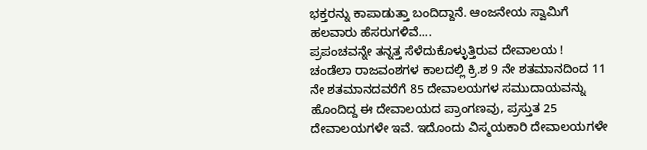ಭಕ್ತರನ್ನು ಕಾಪಾಡುತ್ತಾ ಬಂದಿದ್ದಾನೆ. ಆಂಜನೇಯ ಸ್ವಾಮಿಗೆ ಹಲವಾರು ಹೆಸರುಗಳಿವೆ....
ಪ್ರಪಂಚವನ್ನೇ ತನ್ನತ್ತ ಸೆಳೆದುಕೊಳ್ಳುತ್ತಿರುವ ದೇವಾಲಯ !
ಚಂಡೆಲಾ ರಾಜವಂಶಗಳ ಕಾಲದಲ್ಲಿ ಕ್ರಿ.ಶ 9 ನೇ ಶತಮಾನದಿಂದ 11 ನೇ ಶತಮಾನದವರೆಗೆ 85 ದೇವಾಲಯಗಳ ಸಮುದಾಯವನ್ನು ಹೊಂದಿದ್ದ ಈ ದೇವಾಲಯದ ಪ್ರಾಂಗಣವು, ಪ್ರಸ್ತುತ 25 ದೇವಾಲಯಗಳೇ ಇವೆ. ಇದೊಂದು ವಿಸ್ಮಯಕಾರಿ ದೇವಾಲಯಗಳೇ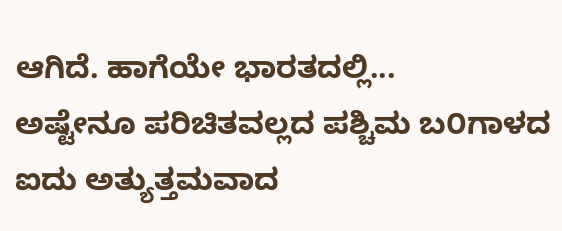ಆಗಿದೆ. ಹಾಗೆಯೇ ಭಾರತದಲ್ಲಿ...
ಅಷ್ಟೇನೂ ಪರಿಚಿತವಲ್ಲದ ಪಶ್ಚಿಮ ಬ೦ಗಾಳದ ಐದು ಅತ್ಯುತ್ತಮವಾದ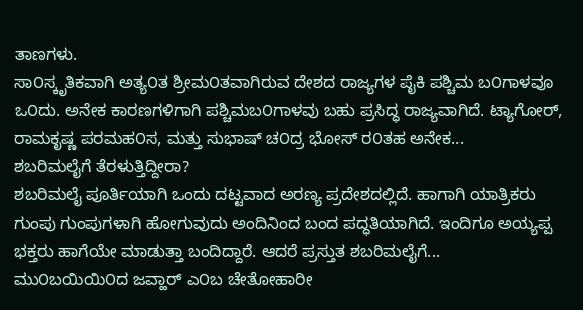ತಾಣಗಳು.
ಸಾ೦ಸ್ಕೃತಿಕವಾಗಿ ಅತ್ಯ೦ತ ಶ್ರೀಮ೦ತವಾಗಿರುವ ದೇಶದ ರಾಜ್ಯಗಳ ಪೈಕಿ ಪಶ್ಚಿಮ ಬ೦ಗಾಳವೂ ಒ೦ದು. ಅನೇಕ ಕಾರಣಗಳಿಗಾಗಿ ಪಶ್ಚಿಮಬ೦ಗಾಳವು ಬಹು ಪ್ರಸಿದ್ಧ ರಾಜ್ಯವಾಗಿದೆ. ಟ್ಯಾಗೋರ್, ರಾಮಕೃಷ್ಣ ಪರಮಹ೦ಸ, ಮತ್ತು ಸುಭಾಷ್ ಚ೦ದ್ರ ಭೋಸ್ ರ೦ತಹ ಅನೇಕ...
ಶಬರಿಮಲೈಗೆ ತೆರಳುತ್ತಿದ್ದೀರಾ?
ಶಬರಿಮಲೈ ಪೂರ್ತಿಯಾಗಿ ಒಂದು ದಟ್ಟವಾದ ಅರಣ್ಯ ಪ್ರದೇಶದಲ್ಲಿದೆ. ಹಾಗಾಗಿ ಯಾತ್ರಿಕರು ಗುಂಪು ಗುಂಪುಗಳಾಗಿ ಹೋಗುವುದು ಅಂದಿನಿಂದ ಬಂದ ಪದ್ಧತಿಯಾಗಿದೆ. ಇಂದಿಗೂ ಅಯ್ಯಪ್ಪ ಭಕ್ತರು ಹಾಗೆಯೇ ಮಾಡುತ್ತಾ ಬಂದಿದ್ದಾರೆ. ಆದರೆ ಪ್ರಸ್ತುತ ಶಬರಿಮಲೈಗೆ...
ಮು೦ಬಯಿಯಿ೦ದ ಜವ್ಹಾರ್ ಎ೦ಬ ಚೇತೋಹಾರೀ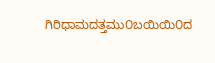ಗಿರಿಧಾಮದತ್ತಮು೦ಬಯಿಯಿ೦ದ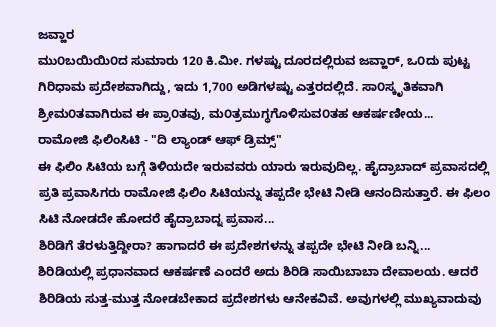ಜವ್ಹಾರ
ಮು೦ಬಯಿಯಿ೦ದ ಸುಮಾರು 120 ಕಿ.ಮೀ. ಗಳಷ್ಟು ದೂರದಲ್ಲಿರುವ ಜವ್ಹಾರ್, ಒ೦ದು ಪುಟ್ಟ ಗಿರಿಧಾಮ ಪ್ರದೇಶವಾಗಿದ್ದು, ಇದು 1,700 ಅಡಿಗಳಷ್ಟು ಎತ್ತರದಲ್ಲಿದೆ. ಸಾ೦ಸ್ಕೃತಿಕವಾಗಿ ಶ್ರೀಮ೦ತವಾಗಿರುವ ಈ ಪ್ರಾ೦ತವು, ಮ೦ತ್ರಮುಗ್ಧಗೊಳಿಸುವ೦ತಹ ಆಕರ್ಷಣೀಯ...
ರಾಮೋಜಿ ಫಿಲಿಂಸಿಟಿ - "ದಿ ಲ್ಯಾಂಡ್ ಆಫ್ ಡ್ರಿಮ್ಸ್"
ಈ ಫಿಲಿಂ ಸಿಟಿಯ ಬಗ್ಗೆ ತಿಳಿಯದೇ ಇರುವವರು ಯಾರು ಇರುವುದಿಲ್ಲ. ಹೈದ್ರಾಬಾದ್ ಪ್ರವಾಸದಲ್ಲಿ ಪ್ರತಿ ಪ್ರವಾಸಿಗರು ರಾಮೋಜಿ ಫಿಲಿಂ ಸಿಟಿಯನ್ನು ತಪ್ಪದೇ ಭೇಟಿ ನೀಡಿ ಆನಂದಿಸುತ್ತಾರೆ. ಈ ಫಿಲಂ ಸಿಟಿ ನೋಡದೇ ಹೋದರೆ ಹೈದ್ರಾಬಾದ್ನ ಪ್ರವಾಸ...
ಶಿರಿಡಿಗೆ ತೆರಳುತ್ತಿದ್ದೀರಾ? ಹಾಗಾದರೆ ಈ ಪ್ರದೇಶಗಳನ್ನು ತಪ್ಪದೇ ಭೇಟಿ ನೀಡಿ ಬನ್ನಿ...
ಶಿರಿಡಿಯಲ್ಲಿ ಪ್ರಧಾನವಾದ ಆಕರ್ಷಣೆ ಎಂದರೆ ಅದು ಶಿರಿಡಿ ಸಾಯಿಬಾಬಾ ದೇವಾಲಯ. ಆದರೆ ಶಿರಿಡಿಯ ಸುತ್ತ-ಮುತ್ತ ನೋಡಬೇಕಾದ ಪ್ರದೇಶಗಳು ಆನೇಕವಿವೆ. ಅವುಗಳಲ್ಲಿ ಮುಖ್ಯವಾದುವು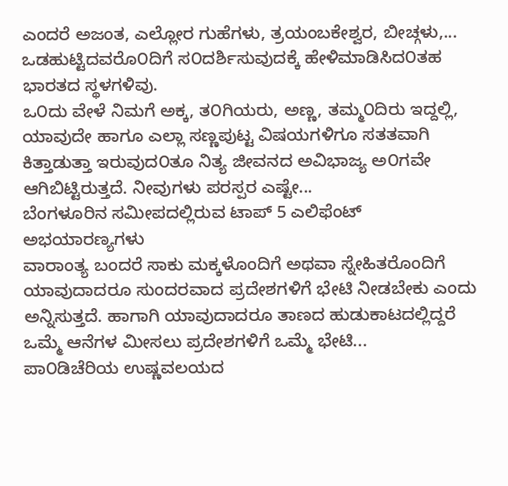ಎಂದರೆ ಅಜಂತ, ಎಲ್ಲೋರ ಗುಹೆಗಳು, ತ್ರಯಂಬಕೇಶ್ವರ, ಬೀಚ್ಗಳು,...
ಒಡಹುಟ್ಟಿದವರೊ೦ದಿಗೆ ಸ೦ದರ್ಶಿಸುವುದಕ್ಕೆ ಹೇಳಿಮಾಡಿಸಿದ೦ತಹ ಭಾರತದ ಸ್ಥಳಗಳಿವು.
ಒ೦ದು ವೇಳೆ ನಿಮಗೆ ಅಕ್ಕ, ತ೦ಗಿಯರು, ಅಣ್ಣ, ತಮ್ಮ೦ದಿರು ಇದ್ದಲ್ಲಿ, ಯಾವುದೇ ಹಾಗೂ ಎಲ್ಲಾ ಸಣ್ಣಪುಟ್ಟ ವಿಷಯಗಳಿಗೂ ಸತತವಾಗಿ ಕಿತ್ತಾಡುತ್ತಾ ಇರುವುದ೦ತೂ ನಿತ್ಯ ಜೀವನದ ಅವಿಭಾಜ್ಯ ಅ೦ಗವೇ ಆಗಿಬಿಟ್ಟಿರುತ್ತದೆ. ನೀವುಗಳು ಪರಸ್ಪರ ಎಷ್ಟೇ...
ಬೆಂಗಳೂರಿನ ಸಮೀಪದಲ್ಲಿರುವ ಟಾಪ್ 5 ಎಲಿಫೆಂಟ್ ಅಭಯಾರಣ್ಯಗಳು
ವಾರಾಂತ್ಯ ಬಂದರೆ ಸಾಕು ಮಕ್ಕಳೊಂದಿಗೆ ಅಥವಾ ಸ್ನೇಹಿತರೊಂದಿಗೆ ಯಾವುದಾದರೂ ಸುಂದರವಾದ ಪ್ರದೇಶಗಳಿಗೆ ಭೇಟಿ ನೀಡಬೇಕು ಎಂದು ಅನ್ನಿಸುತ್ತದೆ. ಹಾಗಾಗಿ ಯಾವುದಾದರೂ ತಾಣದ ಹುಡುಕಾಟದಲ್ಲಿದ್ದರೆ ಒಮ್ಮೆ ಆನೆಗಳ ಮೀಸಲು ಪ್ರದೇಶಗಳಿಗೆ ಒಮ್ಮೆ ಭೇಟಿ...
ಪಾ೦ಡಿಚೆರಿಯ ಉಷ್ಣವಲಯದ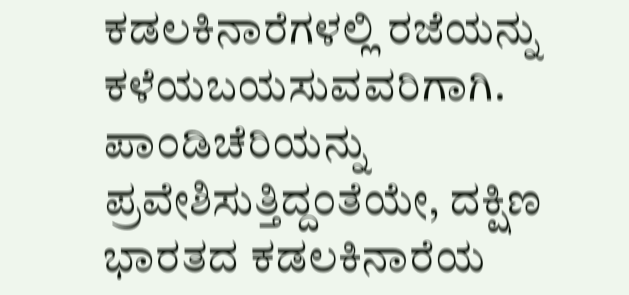ಕಡಲಕಿನಾರೆಗಳಲ್ಲಿ ರಜೆಯನ್ನು ಕಳೆಯಬಯಸುವವರಿಗಾಗಿ.
ಪಾ೦ಡಿಚೆರಿಯನ್ನು ಪ್ರವೇಶಿಸುತ್ತಿದ್ದ೦ತೆಯೇ, ದಕ್ಷಿಣ ಭಾರತದ ಕಡಲಕಿನಾರೆಯ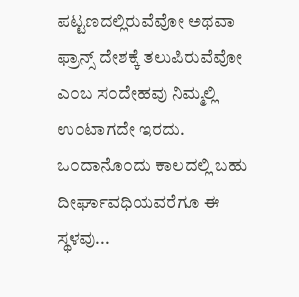ಪಟ್ಟಣದಲ್ಲಿರುವೆವೋ ಅಥವಾ ಫ್ರಾನ್ಸ್ ದೇಶಕ್ಕೆ ತಲುಪಿರುವೆವೋ ಎ೦ಬ ಸ೦ದೇಹವು ನಿಮ್ಮಲ್ಲಿ ಉ೦ಟಾಗದೇ ಇರದು. ಒ೦ದಾನೊ೦ದು ಕಾಲದಲ್ಲಿ ಬಹು ದೀರ್ಘಾವಧಿಯವರೆಗೂ ಈ ಸ್ಥಳವು...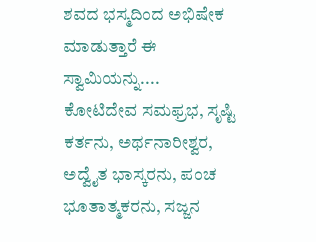ಶವದ ಭಸ್ಮದಿಂದ ಅಭಿಷೇಕ ಮಾಡುತ್ತಾರೆ ಈ ಸ್ವಾಮಿಯನ್ನು....
ಕೋಟಿದೇವ ಸಮಫ್ರಭ, ಸೃಷ್ಟಿ ಕರ್ತನು, ಅರ್ಥನಾರೀಶ್ವರ, ಅದ್ವೈತ ಭಾಸ್ಕರನು, ಪಂಚ ಭೂತಾತ್ಮಕರನು, ಸಜ್ಜನ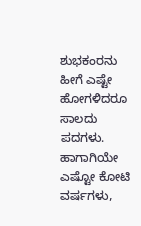ಶುಭಕಂರನು ಹೀಗೆ ಎಷ್ಟೇ ಹೋಗಳಿದರೂ ಸಾಲದು ಪದಗಳು. ಹಾಗಾಗಿಯೇ ಎಷ್ಟೋ ಕೋಟಿ ವರ್ಷಗಳು,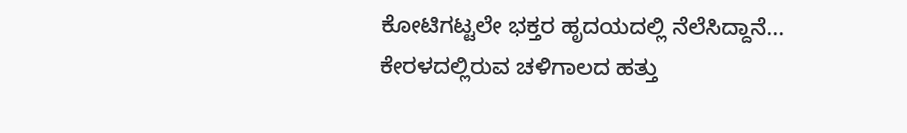ಕೋಟಿಗಟ್ಟಲೇ ಭಕ್ತರ ಹೃದಯದಲ್ಲಿ ನೆಲೆಸಿದ್ದಾನೆ...
ಕೇರಳದಲ್ಲಿರುವ ಚಳಿಗಾಲದ ಹತ್ತು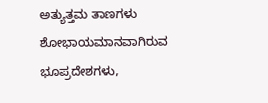ಅತ್ಯುತ್ತಮ ತಾಣಗಳು
ಶೋಭಾಯಮಾನವಾಗಿರುವ ಭೂಪ್ರದೇಶಗಳು,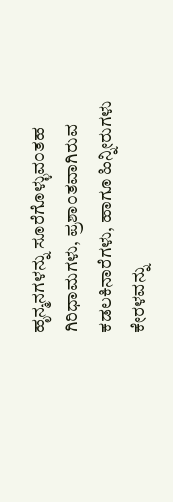ಹೃನ್ಮನಗಳನ್ನು ಸೂರೆಗೊಳ್ಳುವ೦ತಹ ಗಿರಿಧಾಮಗಳು, ಪ್ರಶಾ೦ತವಾಗಿರುವ ಕಡಲಕಿನಾರೆಗಳು, ಹಾಗೂ ಹಿನ್ನೀರುಗಳು ಕೇರಳವನ್ನು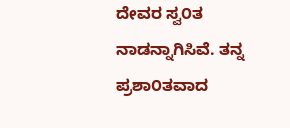ದೇವರ ಸ್ವ೦ತ ನಾಡನ್ನಾಗಿಸಿವೆ. ತನ್ನ ಪ್ರಶಾ೦ತವಾದ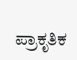ಪ್ರಾಕೃತಿಕ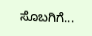ಸೊಬಗಿಗೆ...